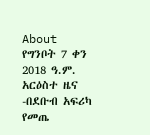About
የግንቦት 7 ቀን 2018 ዓ.ም. አርዕስተ ዜና
-በደቡብ አፍሪካ የመጤ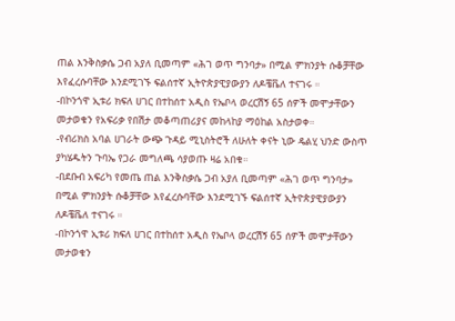ጠል እንቅስቃሴ ጋብ አያለ ቢመጣም «ሕገ ወጥ ግንባታ» በሚል ምክንያት ሱቆቻቸው እየፈረሱባቸው እንደሚገኙ ፍልሰተኛ ኢትዮጵያዊያውያን ለዶቼቬለ ተናገሩ ።
-በኮንጎዋ ኢቱሪ ክፍለ ሀገር በተከሰተ አዲስ የኤቦላ ወረርሽኝ 65 ሰዎች መሞታቸውን መታወቁን የአፍሪቃ የበሽታ መቆጣጠሪያና መከላከያ ማዕከል አስታወቀ።
-የብሪክስ አባል ሀገራት ውጭ ጉዳይ ሚኒስትሮች ለሁለት ቀናት ኒው ዴልሂ ህንድ ውስጥ ያካሄዱትን ጉባኤ የጋራ መግለጫ ሳያወጡ ዛሬ አበቁ።
-በደቡብ አፍሪካ የመጤ ጠል እንቅስቃሴ ጋብ አያለ ቢመጣም «ሕገ ወጥ ግንባታ» በሚል ምክንያት ሱቆቻቸው እየፈረሱባቸው እንደሚገኙ ፍልሰተኛ ኢትዮጵያዊያውያን ለዶቼቬለ ተናገሩ ።
-በኮንጎዋ ኢቱሪ ክፍለ ሀገር በተከሰተ አዲስ የኤቦላ ወረርሽኝ 65 ሰዎች መሞታቸውን መታወቁን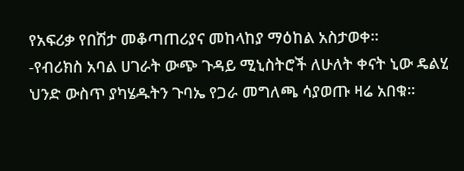የአፍሪቃ የበሽታ መቆጣጠሪያና መከላከያ ማዕከል አስታወቀ።
-የብሪክስ አባል ሀገራት ውጭ ጉዳይ ሚኒስትሮች ለሁለት ቀናት ኒው ዴልሂ ህንድ ውስጥ ያካሄዱትን ጉባኤ የጋራ መግለጫ ሳያወጡ ዛሬ አበቁ።